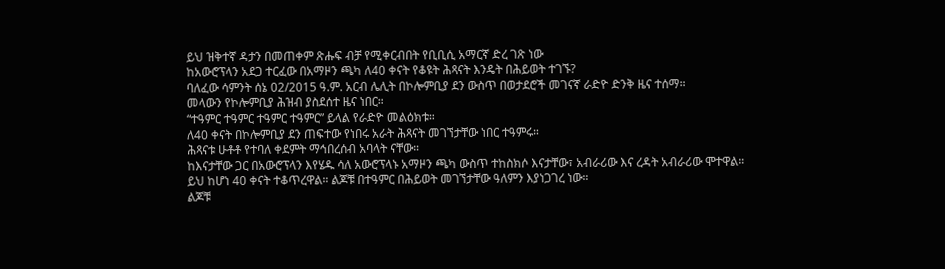ይህ ዝቅተኛ ዳታን በመጠቀም ጽሑፍ ብቻ የሚቀርብበት የቢቢሲ አማርኛ ድረ ገጽ ነው
ከአውሮፕላን አደጋ ተርፈው በአማዞን ጫካ ለ40 ቀናት የቆዩት ሕጻናት እንዴት በሕይወት ተገኙ?
ባለፈው ሳምንት ሰኔ 02/2015 ዓ.ም. አርብ ሌሊት በኮሎምቢያ ደን ውስጥ በወታደሮች መገናኛ ራድዮ ድንቅ ዜና ተሰማ።
መላውን የኮሎምቢያ ሕዝብ ያስደሰተ ዜና ነበር።
“ተዓምር ተዓምር ተዓምር ተዓምር” ይላል የራድዮ መልዕክቱ።
ለ40 ቀናት በኮሎምቢያ ደን ጠፍተው የነበሩ አራት ሕጻናት መገኘታቸው ነበር ተዓምሩ።
ሕጻናቱ ሁቶቶ የተባለ ቀደምት ማኅበረሰብ አባላት ናቸው።
ከእናታቸው ጋር በአውሮፕላን እየሄዱ ሳለ አውሮፕላኑ አማዞን ጫካ ውስጥ ተከስክሶ እናታቸው፣ አብራሪው እና ረዳት አብራሪው ሞተዋል።
ይህ ከሆነ 40 ቀናት ተቆጥረዋል። ልጆቹ በተዓምር በሕይወት መገኘታቸው ዓለምን እያነጋገረ ነው።
ልጆቹ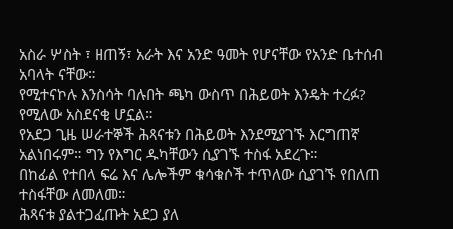አስራ ሦስት ፣ ዘጠኝ፣ አራት እና አንድ ዓመት የሆናቸው የአንድ ቤተሰብ አባላት ናቸው።
የሚተናኮሉ እንስሳት ባሉበት ጫካ ውስጥ በሕይወት እንዴት ተረፉ? የሚለው አስደናቂ ሆኗል።
የአደጋ ጊዜ ሠራተኞች ሕጻናቱን በሕይወት እንደሚያገኙ እርግጠኛ አልነበሩም። ግን የእግር ዱካቸውን ሲያገኙ ተስፋ አደረጉ።
በከፊል የተበላ ፍሬ እና ሌሎችም ቁሳቁሶች ተጥለው ሲያገኙ የበለጠ ተስፋቸው ለመለመ።
ሕጻናቱ ያልተጋፈጡት አደጋ ያለ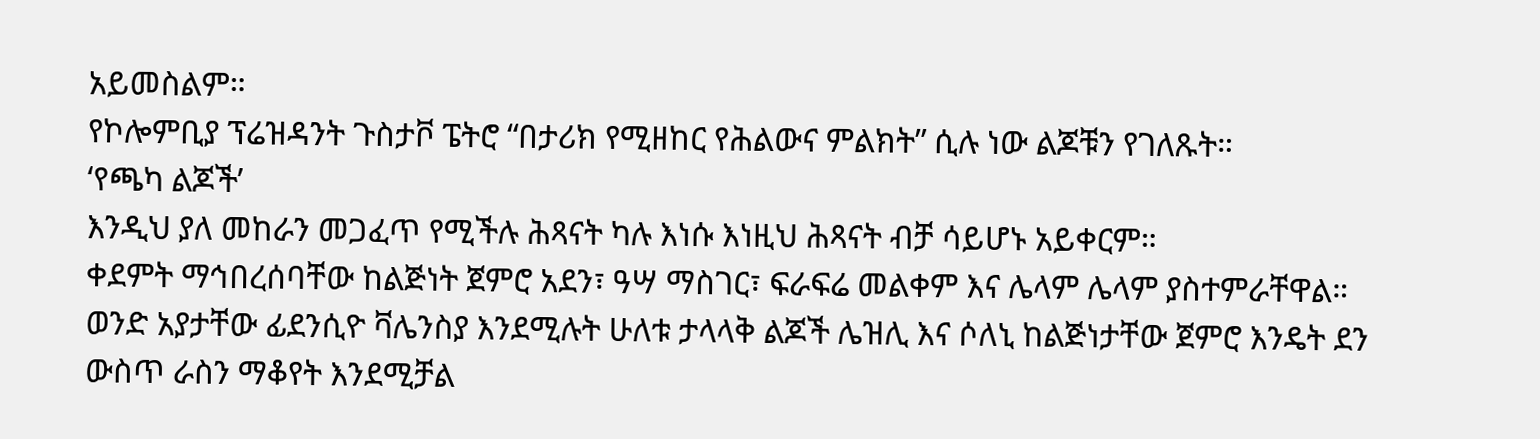አይመስልም።
የኮሎምቢያ ፕሬዝዳንት ጉስታቮ ፔትሮ “በታሪክ የሚዘከር የሕልውና ምልክት” ሲሉ ነው ልጆቹን የገለጹት።
‘የጫካ ልጆች’
እንዲህ ያለ መከራን መጋፈጥ የሚችሉ ሕጻናት ካሉ እነሱ እነዚህ ሕጻናት ብቻ ሳይሆኑ አይቀርም።
ቀደምት ማኅበረሰባቸው ከልጅነት ጀምሮ አደን፣ ዓሣ ማስገር፣ ፍራፍሬ መልቀም እና ሌላም ሌላም ያስተምራቸዋል።
ወንድ አያታቸው ፊደንሲዮ ቫሌንስያ እንደሚሉት ሁለቱ ታላላቅ ልጆች ሌዝሊ እና ሶለኒ ከልጅነታቸው ጀምሮ እንዴት ደን ውስጥ ራስን ማቆየት እንደሚቻል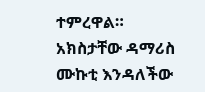ተምረዋል።
አክስታቸው ዳማሪስ ሙኩቲ እንዳለችው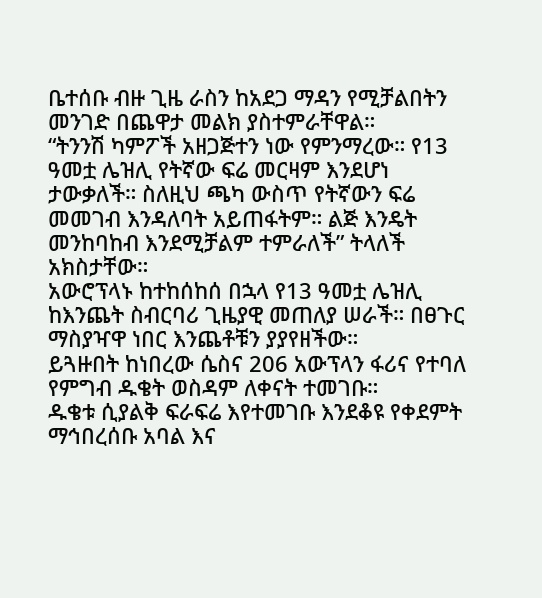ቤተሰቡ ብዙ ጊዜ ራስን ከአደጋ ማዳን የሚቻልበትን መንገድ በጨዋታ መልክ ያስተምራቸዋል።
“ትንንሽ ካምፖች አዘጋጅተን ነው የምንማረው። የ13 ዓመቷ ሌዝሊ የትኛው ፍሬ መርዛም እንደሆነ ታውቃለች። ስለዚህ ጫካ ውስጥ የትኛውን ፍሬ መመገብ እንዳለባት አይጠፋትም። ልጅ እንዴት መንከባከብ እንደሚቻልም ተምራለች” ትላለች አክስታቸው።
አውሮፕላኑ ከተከሰከሰ በኋላ የ13 ዓመቷ ሌዝሊ ከእንጨት ስብርባሪ ጊዜያዊ መጠለያ ሠራች። በፀጉር ማስያዣዋ ነበር እንጨቶቹን ያያየዘችው።
ይጓዙበት ከነበረው ሴስና 206 አውፕላን ፋሪና የተባለ የምግብ ዱቄት ወስዳም ለቀናት ተመገቡ።
ዱቄቱ ሲያልቅ ፍራፍሬ እየተመገቡ እንደቆዩ የቀደምት ማኅበረሰቡ አባል እና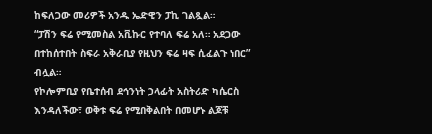ከፍለጋው መሪዎች አንዱ ኤድዊን ፓኪ ገልጿል።
“ፓሽን ፍሬ የሚመስል አቪኩር የተባለ ፍሬ አለ። አደጋው በተከሰተበት ስፍራ አቅራቢያ የዚህን ፍሬ ዛፍ ሲፈልጉ ነበር” ብሏል።
የኮሎምቢያ የቤተሰብ ደኅንነት ኃላፊት አስትሪድ ካሴርስ እንዳለችው፣ ወቅቱ ፍሬ የሚበቅልበት በመሆኑ ልጆቹ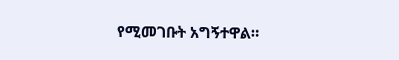የሚመገቡት አግኝተዋል።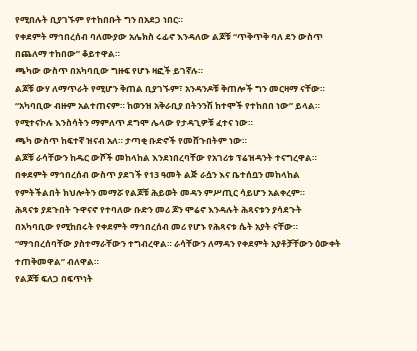የሚበሉት ቢያገኙም የተከበቡት ግን በአደጋ ነበር።
የቀደምት ማኅበረሰብ ባለሙያው አሌክስ ሩፊኖ እንዳለው ልጆቹ “ጥቅጥቅ ባለ ደን ውስጥ በጨለማ ተከበው” ቆይተዋል።
ጫካው ውስጥ በአካባቢው ግዙፍ የሆኑ ዛፎች ይገኛሉ።
ልጆቹ ውሃ ለማጥራት የሚሆን ቅጠል ቢያገኙም፣ አንዳንዶቹ ቅጠሎች ግን መርዛማ ናቸው።
“አካባቢው ብዙም አልተጠናም። ከወንዝ አቅራቢያ በትንንሽ ከተሞች የተከበበ ነው” ይላል።
የሚተናኮሉ እንስሳትን ማምለጥ ደግሞ ሌላው የታዳጊዎቹ ፈተና ነው።
ጫካ ውስጥ ከፍተኛ ዝናብ አለ። ታጣቂ ቡድኖች የመሸጉበትም ነው።
ልጆቹ ራሳቸውን ከዱር ውሾች መከላከል እንደነበረባቸው የአገሪቱ ፕሬዝዳንት ተናግረዋል።
በቀደምት ማኅበረሰብ ውስጥ ያደገች የ13 ዓመት ልጅ ራሷን እና ቤተሰቧን መከላከል የምትችልበት ክህሎትን መማሯ የልጆቹ ሕይወት መዳን ምሥጢር ሳይሆን አልቀረም።
ሕጻናቱ ያደጉበት ጉዋናኖ የተባለው ቡድን መሪ ጆን ሞሬኖ እንዳሉት ሕጻናቱን ያሳደጉት በአካባቢው የሚከበሩት የቀደምት ማኅበረሰብ መሪ የሆኑ የሕጻናቱ ሴት አያት ናቸው።
“ማኅበረሰባቸው ያስተማራቸውን ተግብረዋል። ራሳቸውን ለማዳን የቀደምት አያቶቻቸውን ዕውቀት ተጠቅመዋል” ብለዋል።
የልጆቹ ፍለጋ በፍጥነት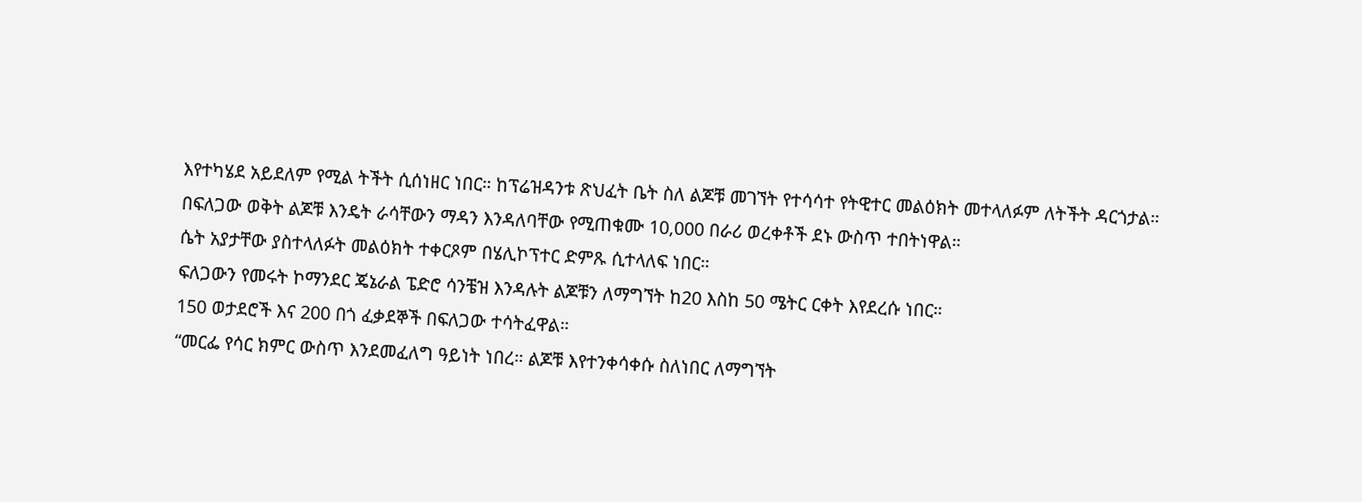እየተካሄደ አይደለም የሚል ትችት ሲሰነዘር ነበር። ከፕሬዝዳንቱ ጽህፈት ቤት ስለ ልጆቹ መገኘት የተሳሳተ የትዊተር መልዕክት መተላለፉም ለትችት ዳርጎታል።
በፍለጋው ወቅት ልጆቹ እንዴት ራሳቸውን ማዳን እንዳለባቸው የሚጠቁሙ 10,000 በራሪ ወረቀቶች ደኑ ውስጥ ተበትነዋል።
ሴት አያታቸው ያስተላለፉት መልዕክት ተቀርጾም በሄሊኮፕተር ድምጹ ሲተላለፍ ነበር።
ፍለጋውን የመሩት ኮማንደር ጄኔራል ፔድሮ ሳንቼዝ እንዳሉት ልጆቹን ለማግኘት ከ20 እስከ 50 ሜትር ርቀት እየደረሱ ነበር።
150 ወታደሮች እና 200 በጎ ፈቃደኞች በፍለጋው ተሳትፈዋል።
“መርፌ የሳር ክምር ውስጥ እንደመፈለግ ዓይነት ነበረ። ልጆቹ እየተንቀሳቀሱ ስለነበር ለማግኘት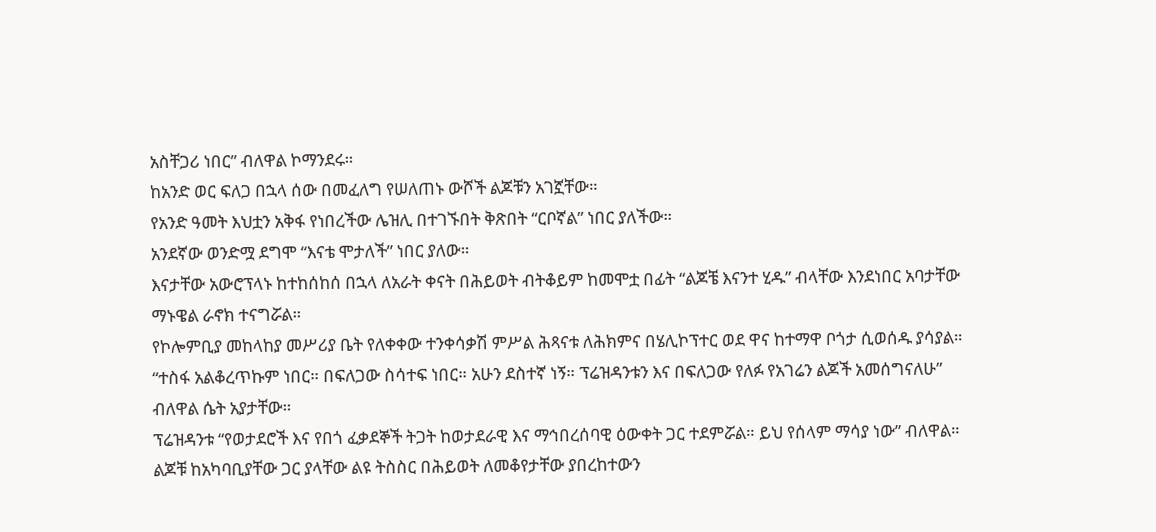አስቸጋሪ ነበር” ብለዋል ኮማንደሩ።
ከአንድ ወር ፍለጋ በኋላ ሰው በመፈለግ የሠለጠኑ ውሾች ልጆቹን አገኟቸው።
የአንድ ዓመት እህቷን አቅፋ የነበረችው ሌዝሊ በተገኙበት ቅጽበት “ርቦኛል” ነበር ያለችው።
አንደኛው ወንድሟ ደግሞ “እናቴ ሞታለች” ነበር ያለው።
እናታቸው አውሮፕላኑ ከተከሰከሰ በኋላ ለአራት ቀናት በሕይወት ብትቆይም ከመሞቷ በፊት “ልጆቼ እናንተ ሂዱ” ብላቸው እንደነበር አባታቸው ማኑዌል ራኖክ ተናግሯል።
የኮሎምቢያ መከላከያ መሥሪያ ቤት የለቀቀው ተንቀሳቃሽ ምሥል ሕጻናቱ ለሕክምና በሄሊኮፕተር ወደ ዋና ከተማዋ ቦጎታ ሲወሰዱ ያሳያል።
“ተስፋ አልቆረጥኩም ነበር። በፍለጋው ስሳተፍ ነበር። አሁን ደስተኛ ነኝ። ፕሬዝዳንቱን እና በፍለጋው የለፉ የአገሬን ልጆች አመሰግናለሁ” ብለዋል ሴት አያታቸው።
ፕሬዝዳንቱ “የወታደሮች እና የበጎ ፈቃደኞች ትጋት ከወታደራዊ እና ማኅበረሰባዊ ዕውቀት ጋር ተደምሯል። ይህ የሰላም ማሳያ ነው” ብለዋል።
ልጆቹ ከአካባቢያቸው ጋር ያላቸው ልዩ ትስስር በሕይወት ለመቆየታቸው ያበረከተውን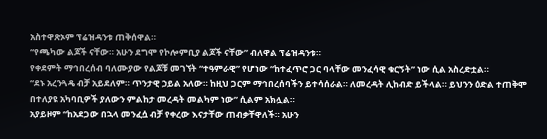አስተዋጽኦም ፕሬዝዳንቱ ጠቅሰዋል።
“የጫካው ልጆች ናቸው። አሁን ደግሞ የኮሎምቢያ ልጆች ናቸው” ብለዋል ፕሬዝዳንቱ።
የቀደምት ማኅበረሰብ ባለሙያው የልጆቹ መገኘት “ተዓምራዊ” የሆነው “ከተፈጥሮ ጋር ባላቸው መንፈሳዊ ቁርኝት” ነው ሲል አስረድቷል።
“ደኑ አረንጓዴ ብቻ አይደለም። ጥንታዊ ኃይል አለው። ከዚህ ጋርም ማኅበረሰባችን ይተሳሰራል። ለመረዳት ሊከብድ ይችላል። ይህንን ዕድል ተጠቅሞ በተለያዩ አካባቢዎች ያለውን ምልከታ መረዳት መልካም ነው” ሲልም አክሏል።
አያይዞም “ከአደጋው በኋላ መንፈሷ ብቻ የቀረው እናታቸው ጠብቃቸዋለች። አሁን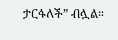ታርፋለች” ብሏል።